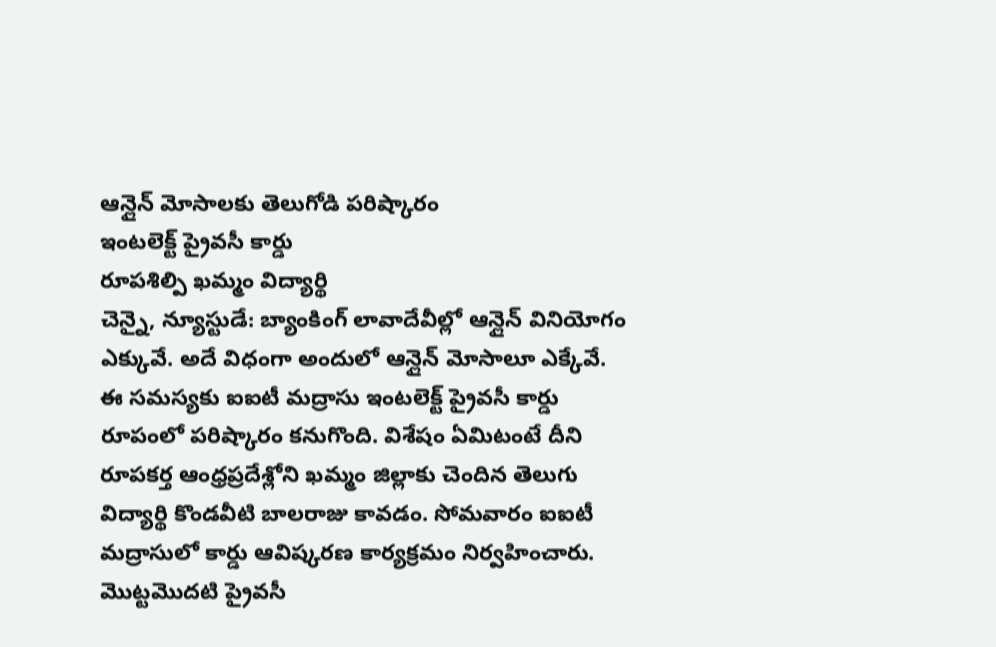ఆన్లైన్ మోసాలకు తెలుగోడి పరిష్కారం
ఇంటలెక్ట్ ప్రైవసీ కార్డు
రూపశిల్పి ఖమ్మం విద్యార్థి
చెన్నై, న్యూస్టుడే: బ్యాంకింగ్ లావాదేవీల్లో ఆన్లైన్ వినియోగం ఎక్కువే. అదే విధంగా అందులో ఆన్లైన్ మోసాలూ ఎక్కేవే. ఈ సమస్యకు ఐఐటీ మద్రాసు ఇంటలెక్ట్ ప్రైవసీ కార్డు రూపంలో పరిష్కారం కనుగొంది. విశేషం ఏమిటంటే దీని రూపకర్త ఆంధ్రప్రదేశ్లోని ఖమ్మం జిల్లాకు చెందిన తెలుగు విద్యార్థి కొండవీటి బాలరాజు కావడం. సోమవారం ఐఐటీ మద్రాసులో కార్డు ఆవిష్కరణ కార్యక్రమం నిర్వహించారు. మొట్టమొదటి ప్రైవసీ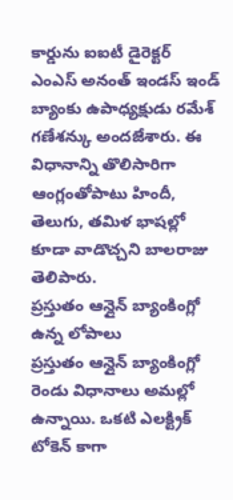కార్డును ఐఐటీ డైరెక్టర్ ఎంఎస్ అనంత్ ఇండస్ ఇండ్ బ్యాంకు ఉపాధ్యక్షుడు రమేశ్ గణేశన్కు అందజేశారు. ఈ విధానాన్ని తొలిసారిగా ఆంగ్లంతోపాటు హిందీ, తెలుగు, తమిళ భాషల్లో కూడా వాడొచ్చని బాలరాజు తెలిపారు.
ప్రస్తుతం ఆన్లైన్ బ్యాంకింగ్లో ఉన్న లోపాలు
ప్రస్తుతం ఆన్లైన్ బ్యాంకింగ్లో రెండు విధానాలు అమల్లో ఉన్నాయి. ఒకటి ఎలక్ట్రిక్ టోకెన్ కాగా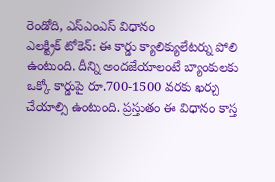రెండోది, ఎస్ఎంఎస్ విధానం
ఎలక్ట్రిక్ టోకెన్: ఈ కార్డు క్యాలిక్యులేటర్ను పోలి ఉంటుంది. దీన్ని అందజేయాలంటే బ్యాంకులకు ఒక్కో కార్డుపై రూ.700-1500 వరకు ఖర్చు చేయాల్సి ఉంటుంది. ప్రస్తుతం ఈ విధానం కాస్త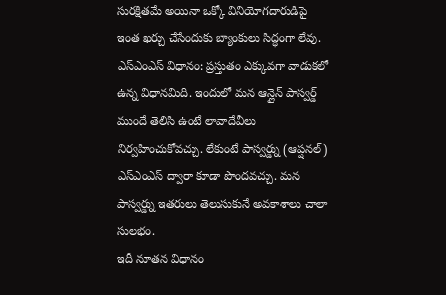సురక్షితమే అయినా ఒక్కో వినియోగదారుడిపై ఇంత ఖర్చు చేసేందుకు బ్యాంకులు సిద్ధంగా లేవు.
ఎస్ఎంఎస్ విధానం: ప్రస్తుతం ఎక్కువగా వాడుకలో ఉన్న విధానమిది. ఇందులో మన ఆన్లైన్ పాస్వర్డ్ ముందే తెలిసి ఉంటే లావాదేవీలు నిర్వహించుకోవచ్చు. లేకుంటే పాస్వర్డ్ను (ఆప్షనల్) ఎస్ఎంఎస్ ద్వారా కూడా పొందవచ్చు. మన పాస్వర్డ్ను ఇతరులు తెలుసుకునే అవకాశాలు చాలా సులభం.
ఇదీ నూతన విధానం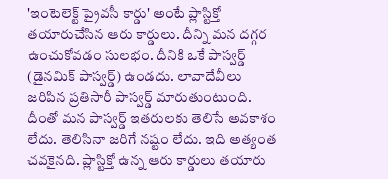'ఇంటెలెక్ట్ ప్రైవసీ కార్డు' అంటే ప్లాస్టిక్తో తయారుచేసిన ఆరు కార్డులు. దీన్ని మన దగ్గర ఉంచుకోవడం సులభం. దీనికి ఒకే పాస్వర్డ్ (డైనమిక్ పాస్వర్డ్) ఉండదు. లావాదేవీలు జరిపిన ప్రతిసారీ పాస్వర్డ్ మారుతుంటుంది. దీంతో మన పాస్వర్డ్ ఇతరులకు తెలిసే అవకాశం లేదు. తెలిసినా జరిగే నష్టం లేదు. ఇది అత్యంత చవకైనది. ప్లాస్టిక్తో ఉన్న ఆరు కార్డులు తయారు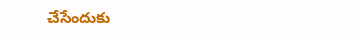చేసేందుకు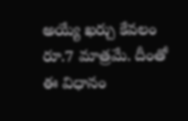అయ్యే ఖర్చు కేవలం రూ.7 మాత్రమే. దీంతో ఈ విధానం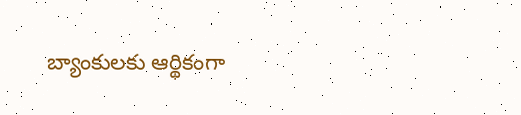బ్యాంకులకు ఆర్థికంగా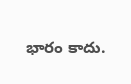భారం కాదు.